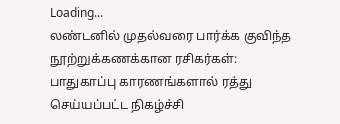Loading...
லண்டனில் முதல்வரை பார்க்க குவிந்த நூற்றுக்கணக்கான ரசிகர்கள்: பாதுகாப்பு காரணங்களால் ரத்து செய்யப்பட்ட நிகழ்ச்சி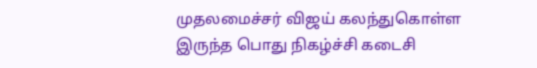முதலமைச்சர் விஜய் கலந்துகொள்ள இருந்த பொது நிகழ்ச்சி கடைசி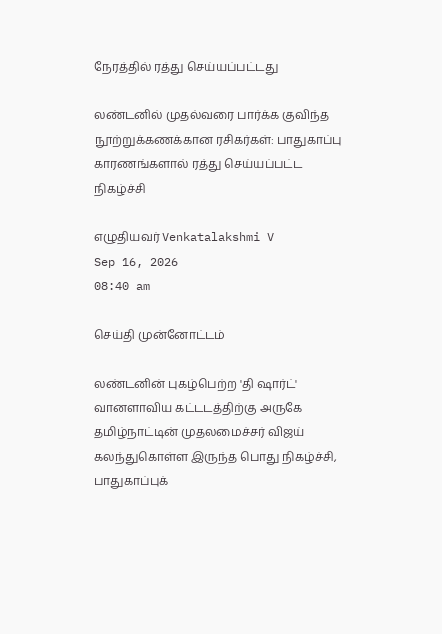நேரத்தில் ரத்து செய்யப்பட்டது

லண்டனில் முதல்வரை பார்க்க குவிந்த நூற்றுக்கணக்கான ரசிகர்கள்: பாதுகாப்பு காரணங்களால் ரத்து செய்யப்பட்ட நிகழ்ச்சி

எழுதியவர் Venkatalakshmi V
Sep 16, 2026
08:40 am

செய்தி முன்னோட்டம்

லண்டனின் புகழ்பெற்ற 'தி ஷார்ட்' வானளாவிய கட்டடத்திற்கு அருகே தமிழ்நாட்டின் முதலமைச்சர் விஜய் கலந்துகொள்ள இருந்த பொது நிகழ்ச்சி, பாதுகாப்புக்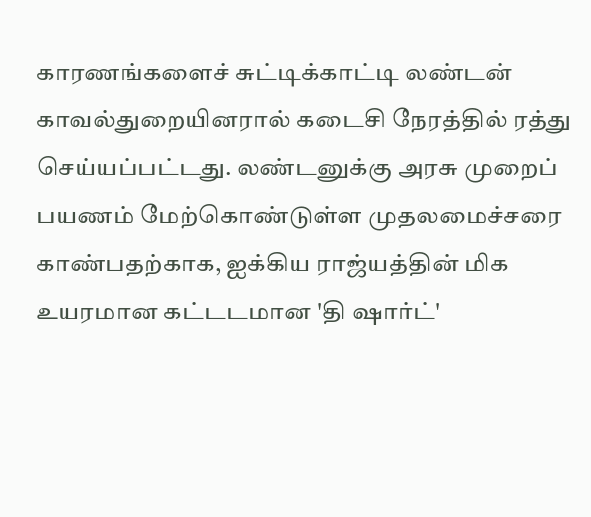காரணங்களைச் சுட்டிக்காட்டி லண்டன் காவல்துறையினரால் கடைசி நேரத்தில் ரத்து செய்யப்பட்டது. லண்டனுக்கு அரசு முறைப் பயணம் மேற்கொண்டுள்ள முதலமைச்சரை காண்பதற்காக, ஐக்கிய ராஜ்யத்தின் மிக உயரமான கட்டடமான 'தி ஷார்ட்'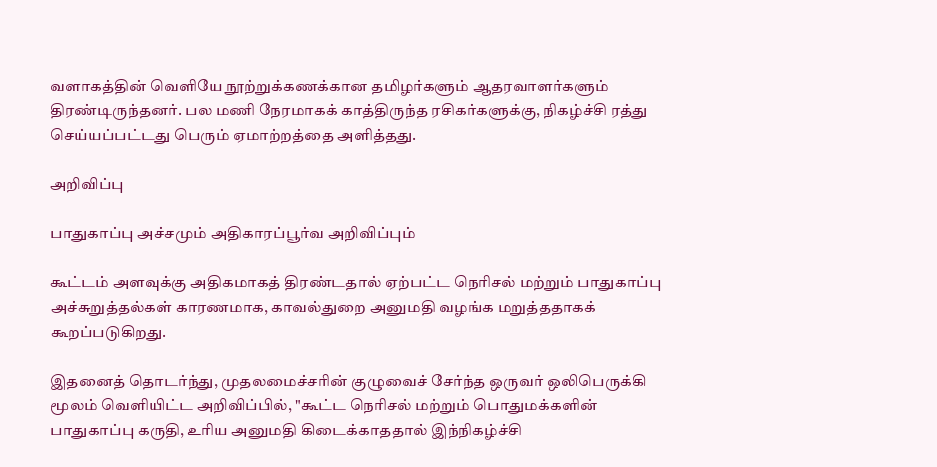வளாகத்தின் வெளியே நூற்றுக்கணக்கான தமிழர்களும் ஆதரவாளர்களும் திரண்டிருந்தனர். பல மணி நேரமாகக் காத்திருந்த ரசிகர்களுக்கு, நிகழ்ச்சி ரத்து செய்யப்பட்டது பெரும் ஏமாற்றத்தை அளித்தது.

அறிவிப்பு

பாதுகாப்பு அச்சமும் அதிகாரப்பூர்வ அறிவிப்பும்

கூட்டம் அளவுக்கு அதிகமாகத் திரண்டதால் ஏற்பட்ட நெரிசல் மற்றும் பாதுகாப்பு அச்சுறுத்தல்கள் காரணமாக, காவல்துறை அனுமதி வழங்க மறுத்ததாகக் கூறப்படுகிறது.

இதனைத் தொடர்ந்து, முதலமைச்சரின் குழுவைச் சேர்ந்த ஒருவர் ஒலிபெருக்கி மூலம் வெளியிட்ட அறிவிப்பில், "கூட்ட நெரிசல் மற்றும் பொதுமக்களின் பாதுகாப்பு கருதி, உரிய அனுமதி கிடைக்காததால் இந்நிகழ்ச்சி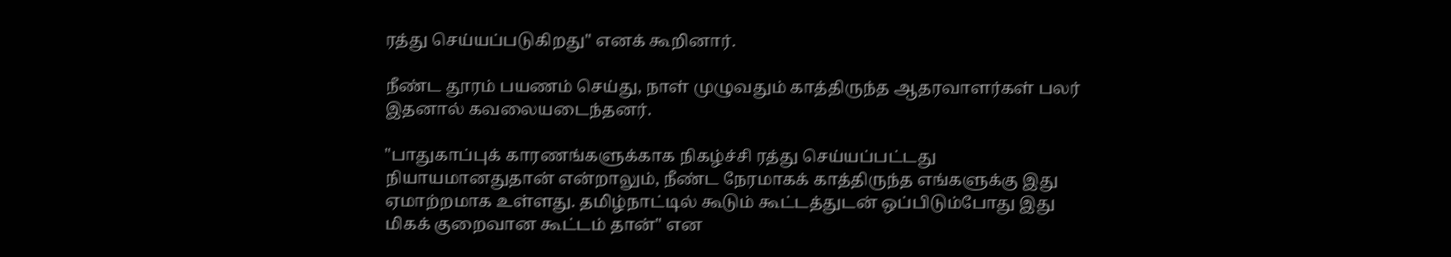ரத்து செய்யப்படுகிறது" எனக் கூறினார்.

நீண்ட தூரம் பயணம் செய்து, நாள் முழுவதும் காத்திருந்த ஆதரவாளர்கள் பலர் இதனால் கவலையடைந்தனர்.

"பாதுகாப்புக் காரணங்களுக்காக நிகழ்ச்சி ரத்து செய்யப்பட்டது நியாயமானதுதான் என்றாலும், நீண்ட நேரமாகக் காத்திருந்த எங்களுக்கு இது ஏமாற்றமாக உள்ளது. தமிழ்நாட்டில் கூடும் கூட்டத்துடன் ஒப்பிடும்போது இது மிகக் குறைவான கூட்டம் தான்" என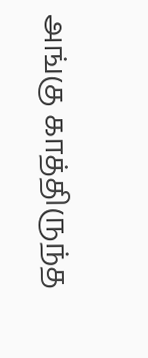அங்கு காத்திருந்த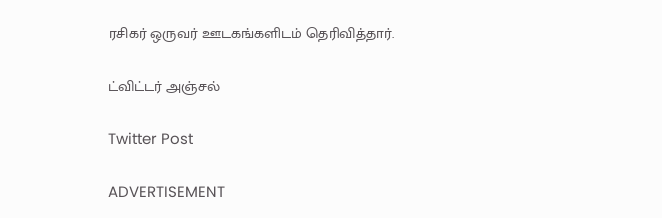ரசிகர் ஒருவர் ஊடகங்களிடம் தெரிவித்தார்.

ட்விட்டர் அஞ்சல்

Twitter Post

ADVERTISEMENT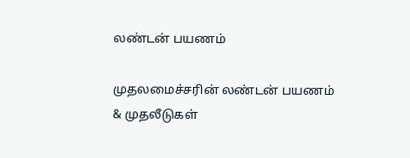லண்டன் பயணம்

முதலமைச்சரின் லண்டன் பயணம் & முதலீடுகள்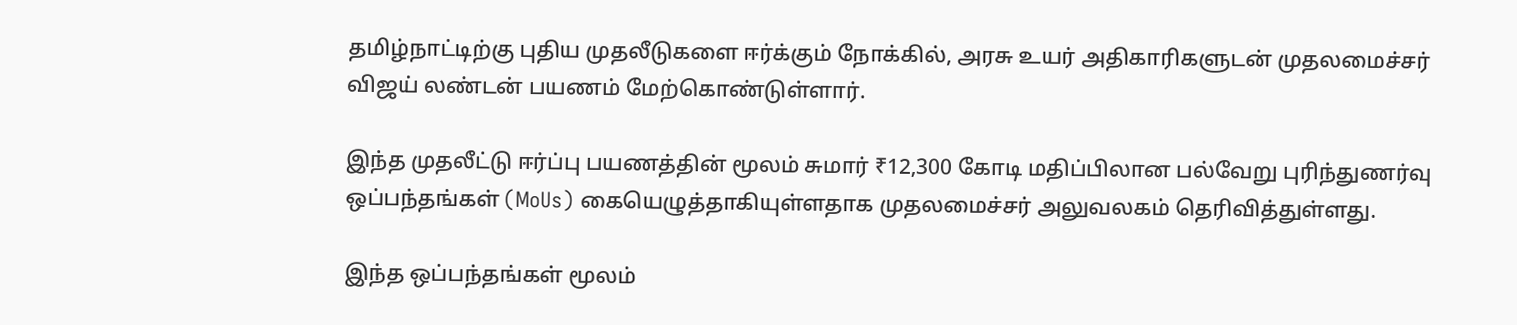தமிழ்நாட்டிற்கு புதிய முதலீடுகளை ஈர்க்கும் நோக்கில், அரசு உயர் அதிகாரிகளுடன் முதலமைச்சர் விஜய் லண்டன் பயணம் மேற்கொண்டுள்ளார்.

இந்த முதலீட்டு ஈர்ப்பு பயணத்தின் மூலம் சுமார் ₹12,300 கோடி மதிப்பிலான பல்வேறு புரிந்துணர்வு ஒப்பந்தங்கள் (MoUs) கையெழுத்தாகியுள்ளதாக முதலமைச்சர் அலுவலகம் தெரிவித்துள்ளது.

இந்த ஒப்பந்தங்கள் மூலம்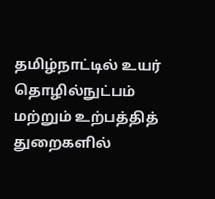தமிழ்நாட்டில் உயர் தொழில்நுட்பம் மற்றும் உற்பத்தித் துறைகளில்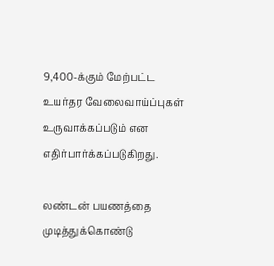9,400-க்கும் மேற்பட்ட உயர்தர வேலைவாய்ப்புகள் உருவாக்கப்படும் என எதிர்பார்க்கப்படுகிறது.

லண்டன் பயணத்தை முடித்துக்கொண்டு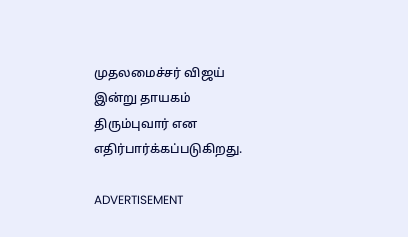முதலமைச்சர் விஜய் இன்று தாயகம் திரும்புவார் என எதிர்பார்க்கப்படுகிறது.

ADVERTISEMENT